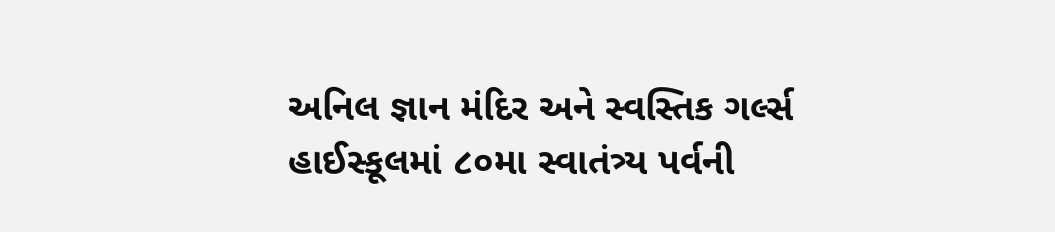અનિલ જ્ઞાન મંદિર અને સ્વસ્તિક ગર્લ્સ હાઈસ્કૂલમાં ૮૦મા સ્વાતંત્ર્ય પર્વની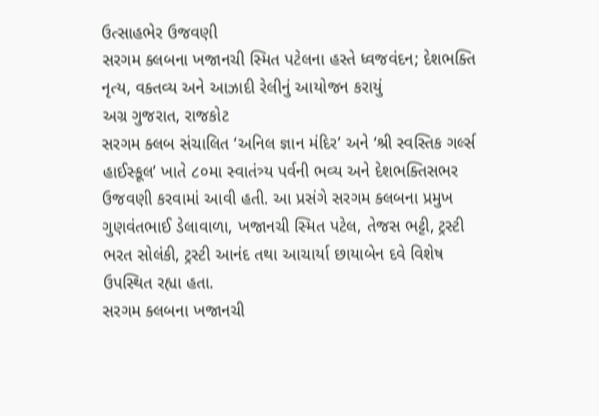ઉત્સાહભેર ઉજવણી
સરગમ ક્લબના ખજાનચી સ્મિત પટેલના હસ્તે ધ્વજવંદન; દેશભક્તિ નૃત્ય, વક્તવ્ય અને આઝાદી રેલીનું આયોજન કરાયું
અગ્ર ગુજરાત, રાજકોટ
સરગમ ક્લબ સંચાલિત ‘અનિલ જ્ઞાન મંદિર’ અને ‘શ્રી સ્વસ્તિક ગર્લ્સ હાઈસ્કૂલ’ ખાતે ૮૦મા સ્વાતંત્ર્ય પર્વની ભવ્ય અને દેશભક્તિસભર ઉજવણી કરવામાં આવી હતી. આ પ્રસંગે સરગમ ક્લબના પ્રમુખ ગુણવંતભાઈ ડેલાવાળા, ખજાનચી સ્મિત પટેલ, તેજસ ભટ્ટી, ટ્રસ્ટી ભરત સોલંકી, ટ્રસ્ટી આનંદ તથા આચાર્યા છાયાબેન દવે વિશેષ ઉપસ્થિત રહ્યા હતા.
સરગમ ક્લબના ખજાનચી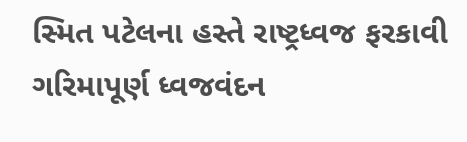સ્મિત પટેલના હસ્તે રાષ્ટ્રધ્વજ ફરકાવી ગરિમાપૂર્ણ ધ્વજવંદન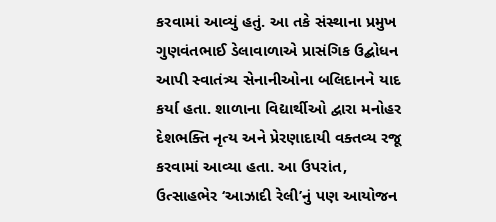કરવામાં આવ્યું હતું. આ તકે સંસ્થાના પ્રમુખ ગુણવંતભાઈ ડેલાવાળાએ પ્રાસંગિક ઉદ્બોધન આપી સ્વાતંત્ર્ય સેનાનીઓના બલિદાનને યાદ કર્યા હતા. શાળાના વિદ્યાર્થીઓ દ્વારા મનોહર દેશભક્તિ નૃત્ય અને પ્રેરણાદાયી વક્તવ્ય રજૂ કરવામાં આવ્યા હતા. આ ઉપરાંત, ઉત્સાહભેર ‘આઝાદી રેલી’નું પણ આયોજન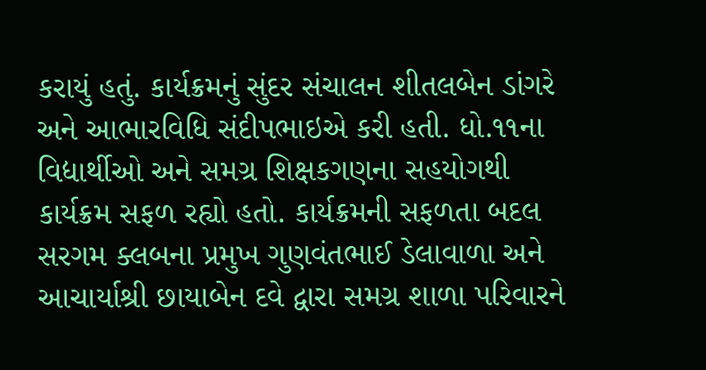કરાયું હતું. કાર્યક્રમનું સુંદર સંચાલન શીતલબેન ડાંગરે અને આભારવિધિ સંદીપભાઇએ કરી હતી. ધો.૧૧ના વિદ્યાર્થીઓ અને સમગ્ર શિક્ષકગણના સહયોગથી કાર્યક્રમ સફળ રહ્યો હતો. કાર્યક્રમની સફળતા બદલ સરગમ ક્લબના પ્રમુખ ગુણવંતભાઈ ડેલાવાળા અને આચાર્યાશ્રી છાયાબેન દવે દ્વારા સમગ્ર શાળા પરિવારને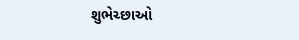શુભેચ્છાઓ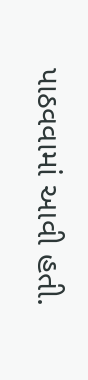પાઠવવામાં આવી હતી.